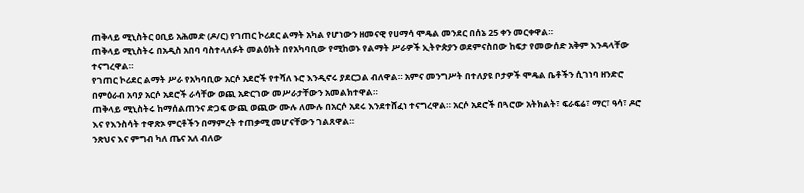ጠቅላይ ሚኒስትር ዐቢይ አሕመድ (ዶ/ር) የገጠር ኮሪደር ልማት አካል የሆነውን ዘመናዊ የሀማሳ ሞዴል መንደር በሰኔ 25 ቀን መርቀዋል።
ጠቅላይ ሚኒስትሩ በአዲስ አበባ ባስተላለፉት መልዕክት በየአካባቢው የሚከወኑ የልማት ሥራዎች ኢትዮጵያን ወደምናስበው ከፍታ የመውሰድ አቅም እንዳላቸው ተናግረዋል።
የገጠር ኮሪደር ልማት ሥራ የአካባቢው አርሶ አደሮች የተሻለ ኑሮ እንዲኖሩ ያደርጋል ብለዋል። አምና መንግሥት በተለያዩ ቦታዎች ሞዴል ቤቶችን ሲገነባ ዘንድሮ በምዕራብ አባያ አርሶ አደሮች ራሳቸው ወጪ አድርገው መሥራታቸውን አመልክተዋል።
ጠቅላይ ሚኒስትሩ ከማሰልጠንና ድጋፍ ውጪ ወጪው ሙሉ ለሙሉ በአርሶ አደሩ እንደተሸፈነ ተናግረዋል። አርሶ አደሮች በጓሮው አትክልት፣ ፍራፍሬ፣ ማር፣ ዓሳ፣ ዶሮ እና የእንስሳት ተዋጽኦ ምርቶችን በማምረት ተጠቃሚ መሆናቸውን ገልጸዋል።
ንጽህና እና ምግብ ካለ ጤና አለ ብለው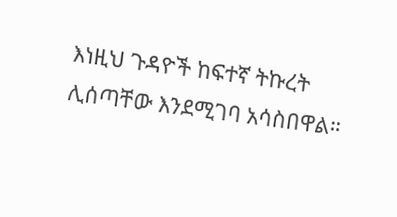እነዚህ ጉዳዮች ከፍተኛ ትኩረት ሊሰጣቸው እንደሚገባ አሳስበዋል።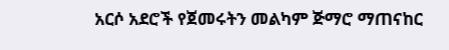አርሶ አደሮች የጀመሩትን መልካም ጅማሮ ማጠናከር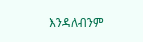እንዳለብንም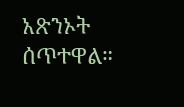አጽንኦት ሰጥተዋል።